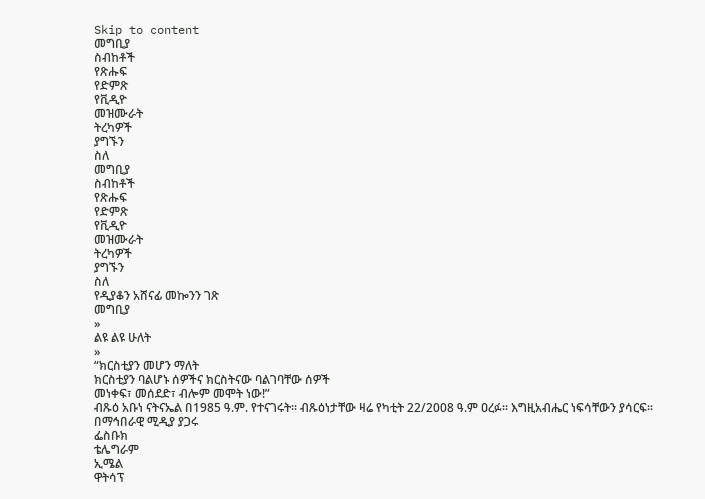Skip to content
መግቢያ
ስብከቶች
የጽሑፍ
የድምጽ
የቪዲዮ
መዝሙራት
ትረካዎች
ያግኙን
ስለ
መግቢያ
ስብከቶች
የጽሑፍ
የድምጽ
የቪዲዮ
መዝሙራት
ትረካዎች
ያግኙን
ስለ
የዲያቆን አሸናፊ መኰንን ገጽ
መግቢያ
»
ልዩ ልዩ ሁለት
»
“ክርስቲያን መሆን ማለት
ክርስቲያን ባልሆኑ ሰዎችና ክርስትናው ባልገባቸው ሰዎች
መነቀፍ፣ መሰደድ፣ ብሎም መሞት ነው!”
ብጹዕ አቡነ ናትናኤል በ1985 ዓ.ም. የተናገሩት፡፡ ብጹዕነታቸው ዛሬ የካቲት 22/2008 ዓ.ም ዐረፉ፡፡ እግዚአብሔር ነፍሳቸውን ያሳርፍ፡፡
በማኅበራዊ ሚዲያ ያጋሩ
ፌስቡክ
ቴሌግራም
ኢሜል
ዋትሳፕ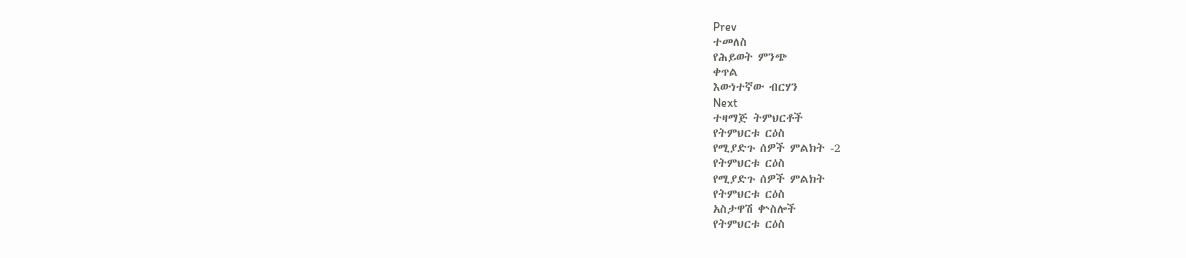Prev
ተመለስ
የሕይወት ምንጭ
ቀጥል
እውነተኛው ብርሃን
Next
ተዛማጅ ትምህርቶች
የትምህርቱ ርዕስ
የሚያድጉ ሰዎች ምልክት -2
የትምህርቱ ርዕስ
የሚያድጉ ሰዎች ምልክት
የትምህርቱ ርዕስ
አስታዋሽ ቍስሎች
የትምህርቱ ርዕስ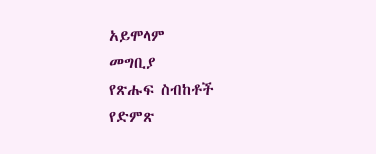አይሞላም
መግቢያ
የጽሑፍ ስብከቶች
የድምጽ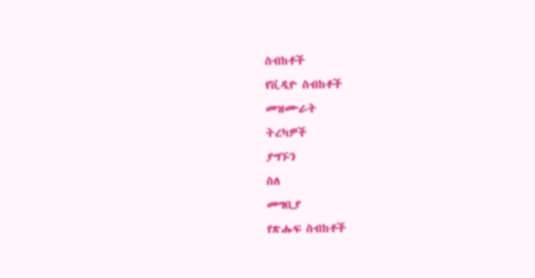ስብከቶች
የቪዲዮ ስብከቶች
መዝሙራት
ትረካዎች
ያግኙን
ስለ
መግቢያ
የጽሑፍ ስብከቶች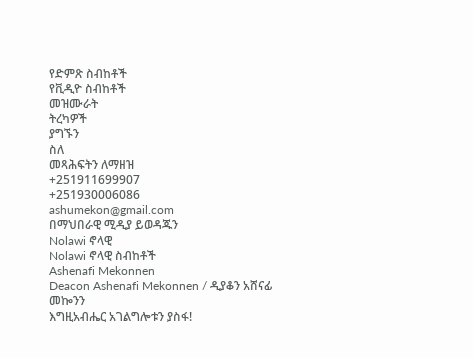የድምጽ ስብከቶች
የቪዲዮ ስብከቶች
መዝሙራት
ትረካዎች
ያግኙን
ስለ
መጻሕፍትን ለማዘዝ
+251911699907
+251930006086
ashumekon@gmail.com
በማህበራዊ ሚዲያ ይወዳጁን
Nolawi ኖላዊ
Nolawi ኖላዊ ስብከቶች
Ashenafi Mekonnen
Deacon Ashenafi Mekonnen / ዲያቆን አሸናፊ መኰንን
እግዚአብሔር አገልግሎቱን ያስፋ!